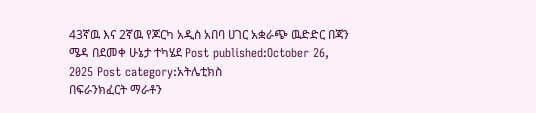43ኛዉ እና 2ኛዉ የጆርካ አዲስ አበባ ሀገር አቋራጭ ዉድድር በጃን ሜዳ በደመቀ ሁኔታ ተካሄደ Post published:October 26, 2025 Post category:አትሌቲክስ
በፍራንክፈርት ማራቶን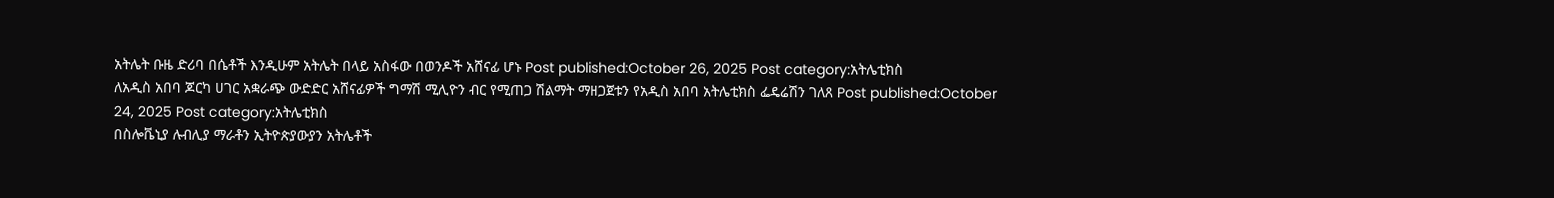አትሌት ቡዜ ድሪባ በሴቶች እንዲሁም አትሌት በላይ አስፋው በወንዶች አሸናፊ ሆኑ Post published:October 26, 2025 Post category:አትሌቲክስ
ለአዲስ አበባ ጆርካ ሀገር አቋራጭ ውድድር አሸናፊዎች ግማሽ ሚሊዮን ብር የሚጠጋ ሽልማት ማዘጋጀቱን የአዲስ አበባ አትሌቲክስ ፌዴሬሽን ገለጸ Post published:October 24, 2025 Post category:አትሌቲክስ
በስሎቬኒያ ሉብሊያ ማራቶን ኢትዮጵያውያን አትሌቶች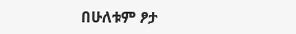በሁለቱም ፆታ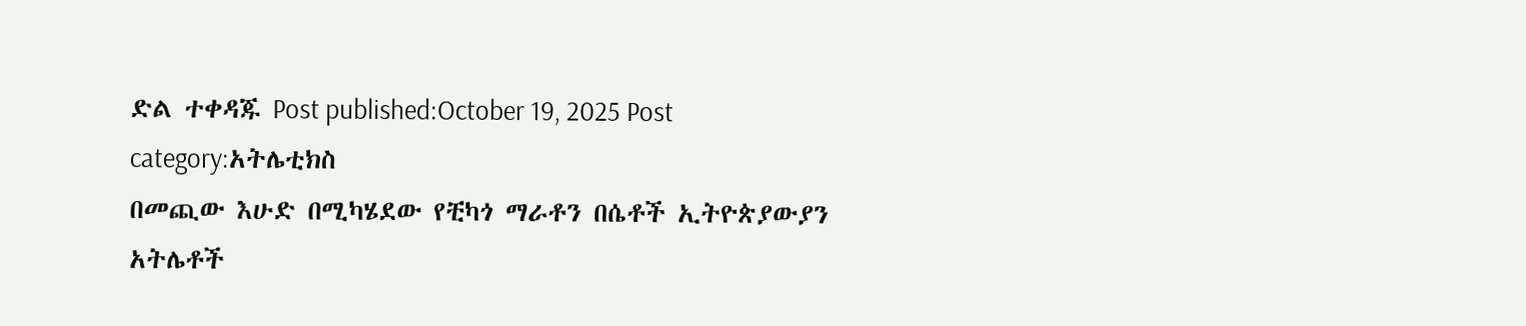ድል ተቀዳጁ Post published:October 19, 2025 Post category:አትሌቲክስ
በመጪው እሁድ በሚካሄደው የቺካጎ ማራቶን በሴቶች ኢትዮጵያውያን አትሌቶች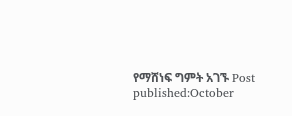የማሸነፍ ግምት አገኙ Post published:October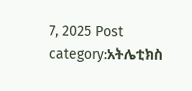7, 2025 Post category:አትሌቲክስ